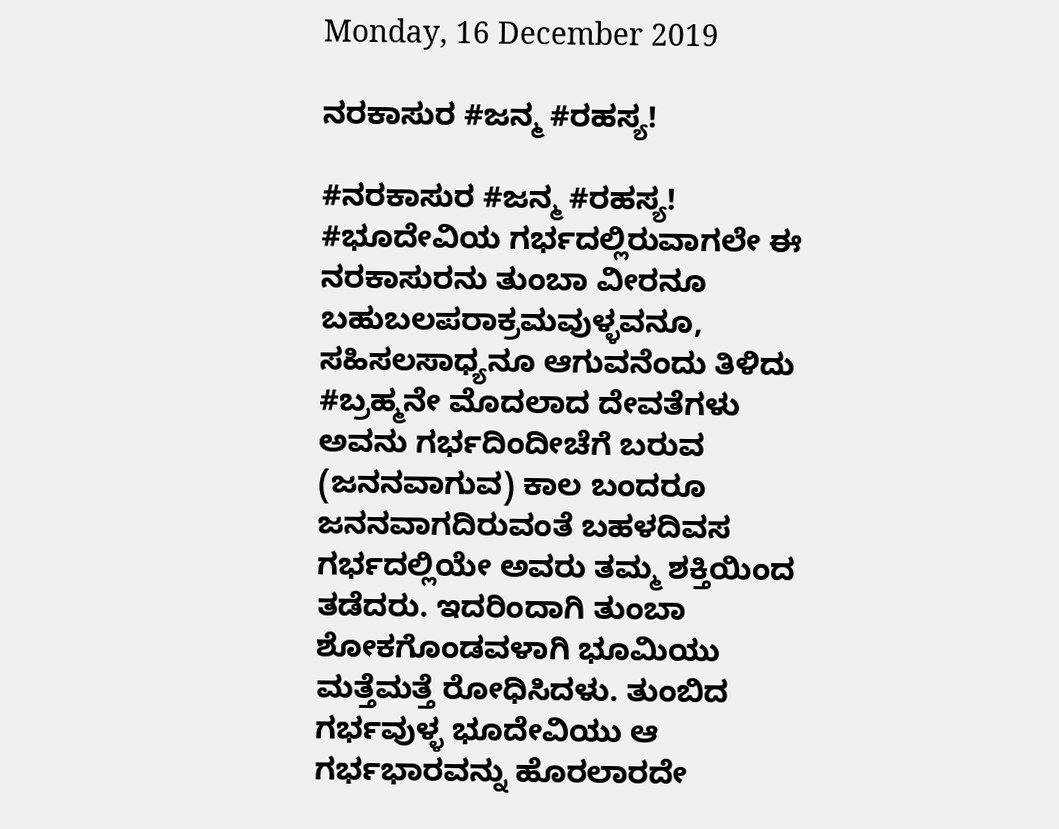Monday, 16 December 2019

ನರಕಾಸುರ #ಜನ್ಮ #ರಹಸ್ಯ!

#ನರಕಾಸುರ #ಜನ್ಮ #ರಹಸ್ಯ!
#ಭೂದೇವಿಯ ಗರ್ಭದಲ್ಲಿರುವಾಗಲೇ ಈ ನರಕಾಸುರನು ತುಂಬಾ ವೀರನೂ ಬಹುಬಲಪರಾಕ್ರಮವುಳ್ಳವನೂ, ಸಹಿಸಲಸಾಧ್ಯನೂ ಆಗುವನೆಂದು ತಿಳಿದು #ಬ್ರಹ್ಮನೇ ಮೊದಲಾದ ದೇವತೆಗಳು ಅವನು ಗರ್ಭದಿಂದೀಚೆಗೆ ಬರುವ (ಜನನವಾಗುವ) ಕಾಲ ಬಂದರೂ ಜನನವಾಗದಿರುವಂತೆ ಬಹಳದಿವಸ ಗರ್ಭದಲ್ಲಿಯೇ ಅವರು ತಮ್ಮ ಶಕ್ತಿಯಿಂದ ತಡೆದರು. ಇದರಿಂದಾಗಿ ತುಂಬಾ ಶೋಕಗೊಂಡವಳಾಗಿ ಭೂಮಿಯು ಮತ್ತೆಮತ್ತೆ ರೋಧಿಸಿದಳು. ತುಂಬಿದ ಗರ್ಭವುಳ್ಳ ಭೂದೇವಿಯು ಆ ಗರ್ಭಭಾರವನ್ನು ಹೊರಲಾರದೇ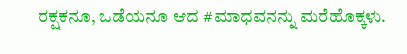ರಕ್ಷಕನೂ, ಒಡೆಯನೂ ಆದ #ಮಾಧವನನ್ನು ಮರೆಹೊಕ್ಕಳು.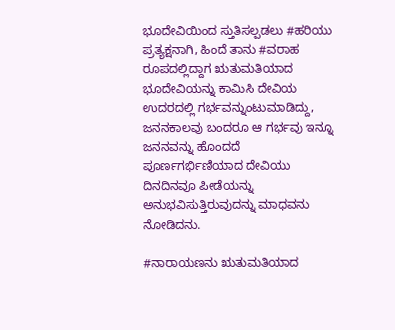ಭೂದೇವಿಯಿಂದ ಸ್ತುತಿಸಲ್ಪಡಲು #ಹರಿಯು ಪ್ರತ್ಯಕ್ಷನಾಗಿ, ಹಿಂದೆ ತಾನು #ವರಾಹ ರೂಪದಲ್ಲಿದ್ದಾಗ ಋತುಮತಿಯಾದ ಭೂದೇವಿಯನ್ನು ಕಾಮಿಸಿ ದೇವಿಯ ಉದರದಲ್ಲಿ ಗರ್ಭವನ್ನುಂಟುಮಾಡಿದ್ದು, ಜನನಕಾಲವು ಬಂದರೂ ಆ ಗರ್ಭವು ಇನ್ನೂ ಜನನವನ್ನು ಹೊಂದದೆ ಪೂರ್ಣಗರ್ಭಿಣಿಯಾದ ದೇವಿಯು ದಿನದಿನವೂ ಪೀಡೆಯನ್ನು ಅನುಭವಿಸುತ್ತಿರುವುದನ್ನು ಮಾಧವನು ನೋಡಿದನು.

#ನಾರಾಯಣನು ಋತುಮತಿಯಾದ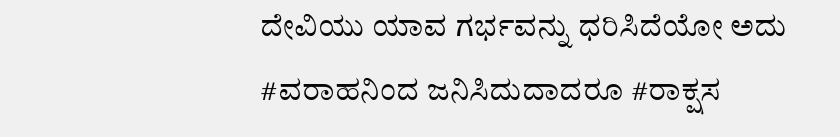ದೇವಿಯು ಯಾವ ಗರ್ಭವನ್ನು ಧರಿಸಿದೆಯೋ ಅದು #ವರಾಹನಿಂದ ಜನಿಸಿದುದಾದರೂ #ರಾಕ್ಷಸ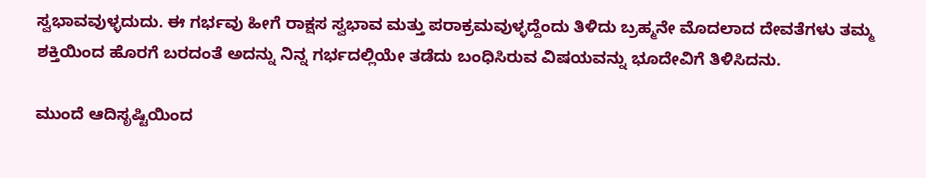ಸ್ವಭಾವವುಳ್ಳದುದು. ಈ ಗರ್ಭವು ಹೀಗೆ ರಾಕ್ಷಸ ಸ್ವಭಾವ ಮತ್ತು ಪರಾಕ್ರಮವುಳ್ಳದ್ದೆಂದು ತಿಳಿದು ಬ್ರಹ್ಮನೇ ಮೊದಲಾದ ದೇವತೆಗಳು ತಮ್ಮ ಶಕ್ತಿಯಿಂದ ಹೊರಗೆ ಬರದಂತೆ ಅದನ್ನು ನಿನ್ನ ಗರ್ಭದಲ್ಲಿಯೇ ತಡೆದು ಬಂಧಿಸಿರುವ ವಿಷಯವನ್ನು ಭೂದೇವಿಗೆ ತಿಳಿಸಿದನು.

ಮುಂದೆ ಆದಿಸೃಷ್ಟಿಯಿಂದ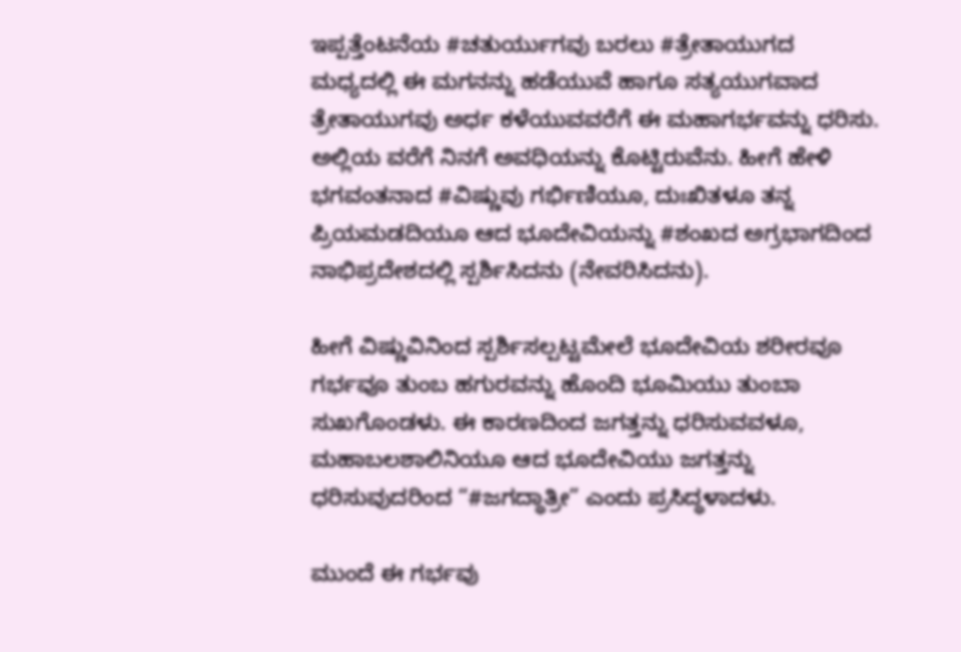ಇಪ್ಪತ್ತೆಂಟನೆಯ #ಚತುರ್ಯುಗವು ಬರಲು #ತ್ರೇತಾಯುಗದ ಮಧ್ಯದಲ್ಲಿ ಈ ಮಗನನ್ನು ಹಡೆಯುವೆ ಹಾಗೂ ಸತ್ಯಯುಗವಾದ ತ್ರೇತಾಯುಗವು ಅರ್ಧ ಕಳೆಯುವವರೆಗೆ ಈ ಮಹಾಗರ್ಭವನ್ನು ಧರಿಸು. ಅಲ್ಲಿಯ ವರೆಗೆ ನಿನಗೆ ಅವಧಿಯನ್ನು ಕೊಟ್ಟಿರುವೆನು. ಹೀಗೆ ಹೇಳಿ ಭಗವಂತನಾದ #ವಿಷ್ಣುವು ಗರ್ಭಿಣಿಯೂ, ದುಃಖಿತಳೂ ತನ್ನ ಪ್ರಿಯಮಡದಿಯೂ ಆದ ಭೂದೇವಿಯನ್ನು #ಶಂಖದ ಅಗ್ರಭಾಗದಿಂದ ನಾಭಿಪ್ರದೇಶದಲ್ಲಿ ಸ್ಪರ್ಶಿಸಿದನು (ನೇವರಿಸಿದನು).

ಹೀಗೆ ವಿಷ್ಣುವಿನಿಂದ ಸ್ಪರ್ಶಿಸಲ್ಪಟ್ಟಮೇಲೆ ಭೂದೇವಿಯ ಶರೀರವೂ ಗರ್ಭವೂ ತುಂಬ ಹಗುರವನ್ನು ಹೊಂದಿ ಭೂಮಿಯು ತುಂಬಾ ಸುಖಗೊಂಡಳು. ಈ ಕಾರಣದಿಂದ ಜಗತ್ತನ್ನು ಧರಿಸುವವಳೂ, ಮಹಾಬಲಶಾಲಿನಿಯೂ ಆದ ಭೂದೇವಿಯು ಜಗತ್ತನ್ನು ಧರಿಸುವುದರಿಂದ “#ಜಗದ್ಧಾತ್ರೀ” ಎಂದು ಪ್ರಸಿದ್ಧಳಾದಳು.

ಮುಂದೆ ಈ ಗರ್ಭವು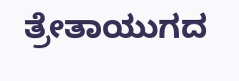ತ್ರೇತಾಯುಗದ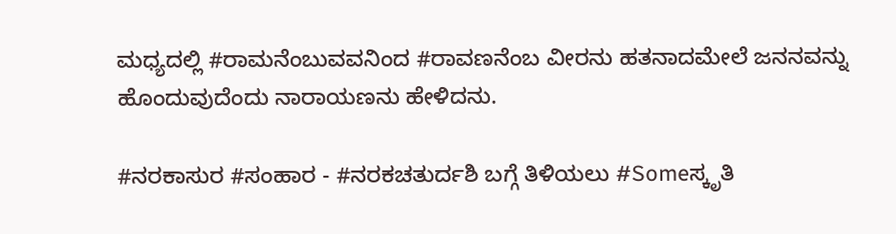ಮಧ್ಯದಲ್ಲಿ #ರಾಮನೆಂಬುವವನಿಂದ #ರಾವಣನೆಂಬ ವೀರನು ಹತನಾದಮೇಲೆ ಜನನವನ್ನು ಹೊಂದುವುದೆಂದು ನಾರಾಯಣನು ಹೇಳಿದನು.

#ನರಕಾಸುರ #ಸಂಹಾರ - #ನರಕಚತುರ್ದಶಿ ಬಗ್ಗೆ ತಿಳಿಯಲು #Someಸ್ಕೃತಿ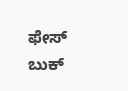ಫೇಸ್ ಬುಕ್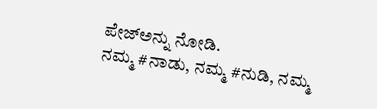ಪೇಜ್‌ಅನ್ನು ನೋಡಿ.
ನಮ್ಮ #ನಾಡು, ನಮ್ಮ #ನುಡಿ, ನಮ್ಮ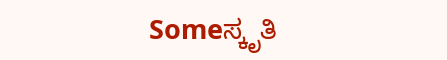Someಸ್ಕೃತಿ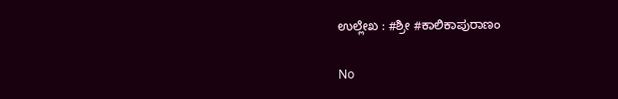ಉಲ್ಲೇಖ : #ಶ್ರೀ #ಕಾಲಿಕಾಪುರಾಣಂ

No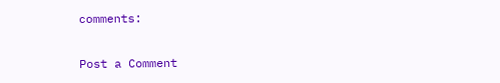comments:

Post a Comment